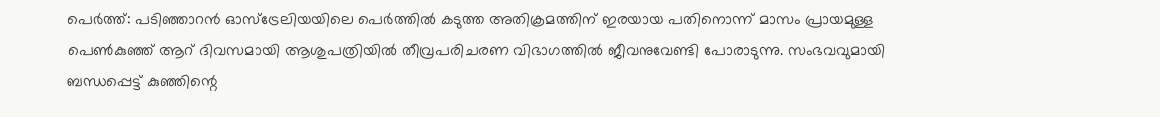പെർത്ത്: പടിഞ്ഞാറൻ ഓസ്ട്രേലിയയിലെ പെർത്തിൽ കടുത്ത അതിക്രമത്തിന് ഇരയായ പതിനൊന്ന് മാസം പ്രായമുള്ള പെൺകുഞ്ഞ് ആറ് ദിവസമായി ആശുപത്രിയിൽ തീവ്രപരിചരണ വിഭാഗത്തിൽ ജീവനുവേണ്ടി പോരാടുന്നു. സംഭവവുമായി ബന്ധപ്പെട്ട് കുഞ്ഞിന്റെ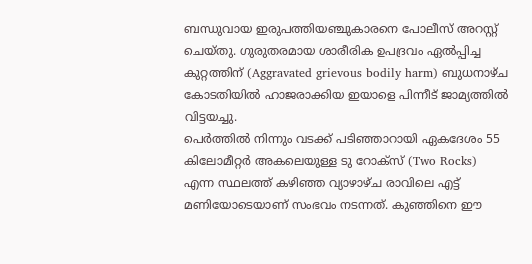ബന്ധുവായ ഇരുപത്തിയഞ്ചുകാരനെ പോലീസ് അറസ്റ്റ് ചെയ്തു. ഗുരുതരമായ ശാരീരിക ഉപദ്രവം ഏൽപ്പിച്ച കുറ്റത്തിന് (Aggravated grievous bodily harm) ബുധനാഴ്ച കോടതിയിൽ ഹാജരാക്കിയ ഇയാളെ പിന്നീട് ജാമ്യത്തിൽ വിട്ടയച്ചു.
പെർത്തിൽ നിന്നും വടക്ക് പടിഞ്ഞാറായി ഏകദേശം 55 കിലോമീറ്റർ അകലെയുള്ള ടു റോക്സ് (Two Rocks) എന്ന സ്ഥലത്ത് കഴിഞ്ഞ വ്യാഴാഴ്ച രാവിലെ എട്ട് മണിയോടെയാണ് സംഭവം നടന്നത്. കുഞ്ഞിനെ ഈ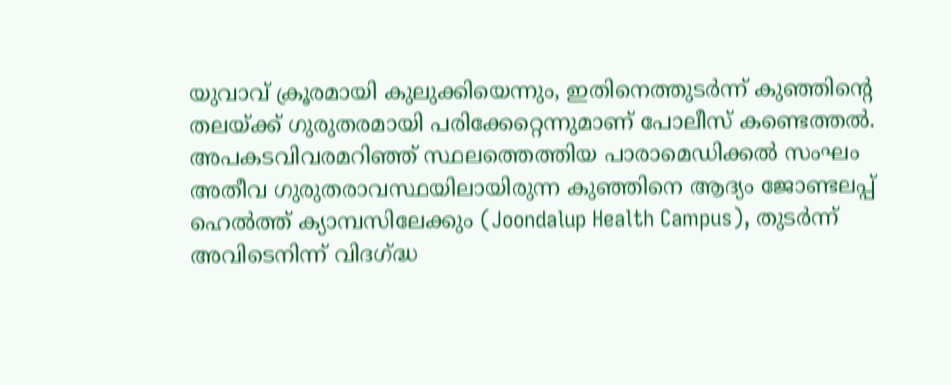യുവാവ് ക്രൂരമായി കുലുക്കിയെന്നും, ഇതിനെത്തുടർന്ന് കുഞ്ഞിന്റെ തലയ്ക്ക് ഗുരുതരമായി പരിക്കേറ്റെന്നുമാണ് പോലീസ് കണ്ടെത്തൽ.
അപകടവിവരമറിഞ്ഞ് സ്ഥലത്തെത്തിയ പാരാമെഡിക്കൽ സംഘം അതീവ ഗുരുതരാവസ്ഥയിലായിരുന്ന കുഞ്ഞിനെ ആദ്യം ജോണ്ടലപ്പ് ഹെൽത്ത് ക്യാമ്പസിലേക്കും (Joondalup Health Campus), തുടർന്ന് അവിടെനിന്ന് വിദഗ്ദ്ധ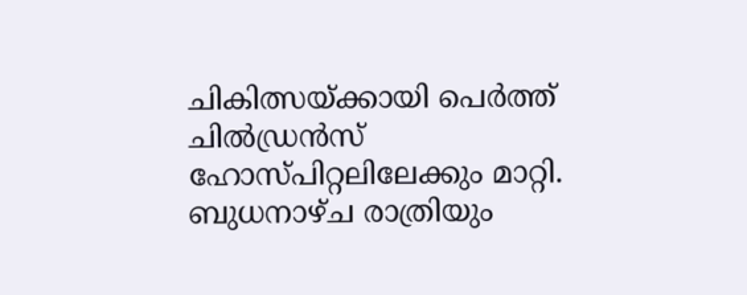ചികിത്സയ്ക്കായി പെർത്ത് ചിൽഡ്രൻസ് ഹോസ്പിറ്റലിലേക്കും മാറ്റി. ബുധനാഴ്ച രാത്രിയും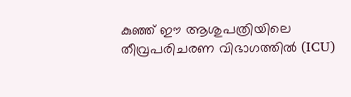കുഞ്ഞ് ഈ ആശുപത്രിയിലെ തീവ്രപരിചരണ വിഭാഗത്തിൽ (ICU)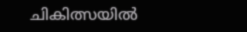ചികിത്സയിൽ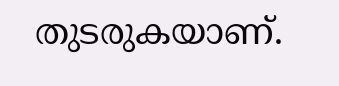തുടരുകയാണ്.